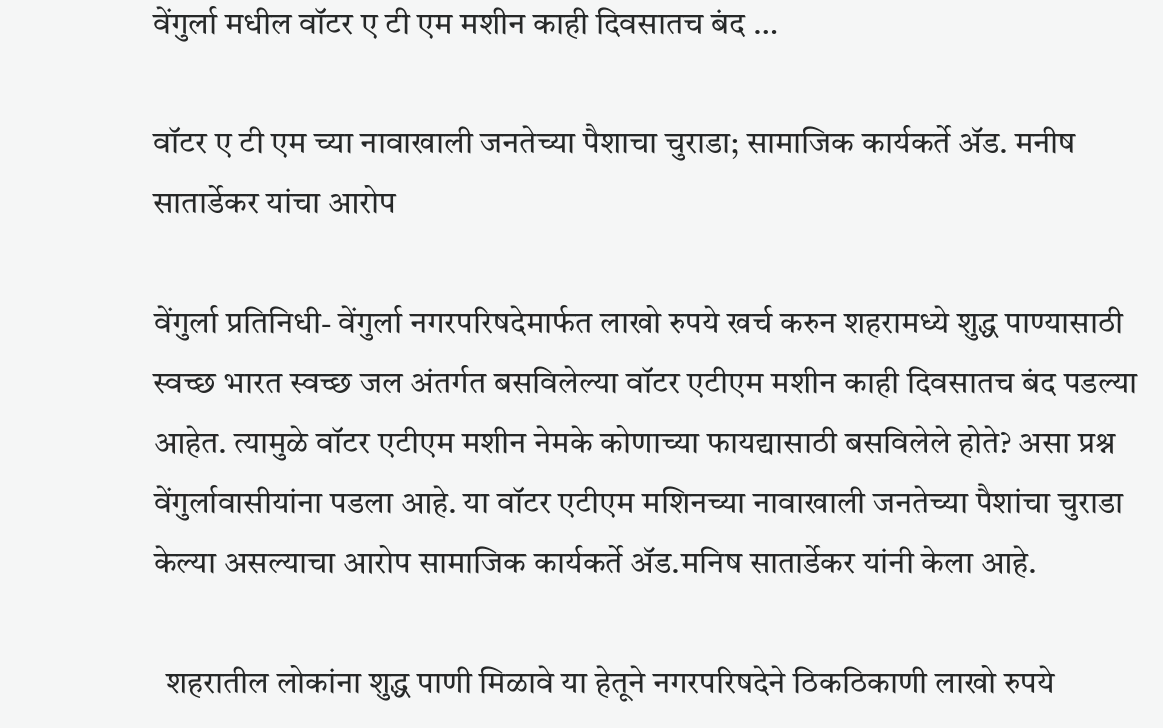वेंगुर्ला मधील वॉटर ए टी एम मशीन काही दिवसातच बंद …

वॉटर ए टी एम च्या नावाखाली जनतेच्या पैशाचा चुराडा; सामाजिक कार्यकर्ते ॲड. मनीष सातार्डेकर यांचा आरोप

वेंगुर्ला प्रतिनिधी- वेंगुर्ला नगरपरिषदेमार्फत लाखो रुपये खर्च करुन शहरामध्ये शुद्ध पाण्यासाठी स्वच्छ भारत स्वच्छ जल अंतर्गत बसविलेल्या वॉटर एटीएम मशीन काही दिवसातच बंद पडल्या आहेत. त्यामुळे वॉटर एटीएम मशीन नेमके कोणाच्या फायद्यासाठी बसविलेले होते? असा प्रश्न वेंगुर्लावासीयांना पडला आहे. या वॉटर एटीएम मशिनच्या नावाखाली जनतेच्या पैशांचा चुराडा केल्या असल्याचा आरोप सामाजिक कार्यकर्ते ॲड.मनिष सातार्डेकर यांनी केला आहे.

  शहरातील लोकांना शुद्ध पाणी मिळावे या हेतूने नगरपरिषदेने ठिकठिकाणी लाखो रुपये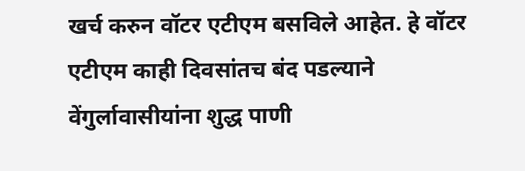खर्च करुन वॉटर एटीएम बसविले आहेत. हे वॉटर एटीएम काही दिवसांतच बंद पडल्याने वेंगुर्लावासीयांना शुद्ध पाणी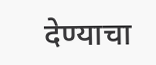देण्याचा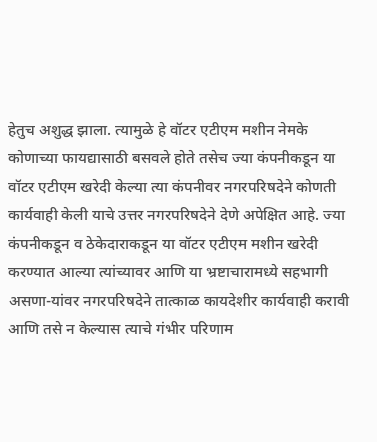हेतुच अशुद्ध झाला. त्यामुळे हे वॉटर एटीएम मशीन नेमके कोणाच्या फायद्यासाठी बसवले होते तसेच ज्या कंपनीकडून या वॉटर एटीएम खरेदी केल्या त्या कंपनीवर नगरपरिषदेने कोणती कार्यवाही केली याचे उत्तर नगरपरिषदेने देणे अपेक्षित आहे. ज्या कंपनीकडून व ठेकेदाराकडून या वॉटर एटीएम मशीन खरेदी करण्यात आल्या त्यांच्यावर आणि या भ्रष्टाचारामध्ये सहभागी असणा-यांवर नगरपरिषदेने तात्काळ कायदेशीर कार्यवाही करावी आणि तसे न केल्यास त्याचे गंभीर परिणाम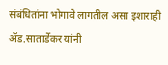संबंधितांना भोगावे लागतील असा इशाराही ॲड.सातार्डेकर यांनी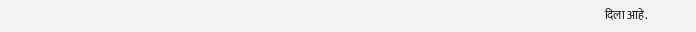दिला आहे.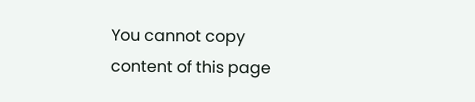You cannot copy content of this page